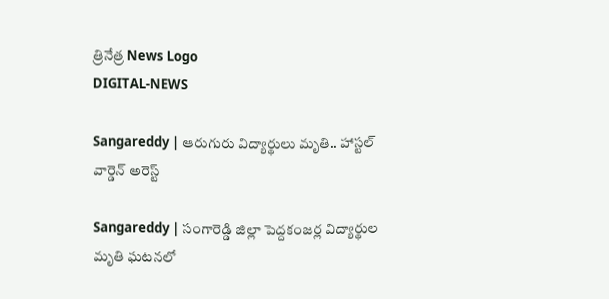త్రినేత్ర News Logo
DIGITAL-NEWS

Sangareddy | ఆరుగురు విద్యార్థులు మృతి.. హాస్ట‌ల్ వార్డెన్ అరెస్ట్

Sangareddy | సంగారెడ్డి జిల్లా పెద్దకంజర్ల విద్యార్థుల మృతి ఘటనలో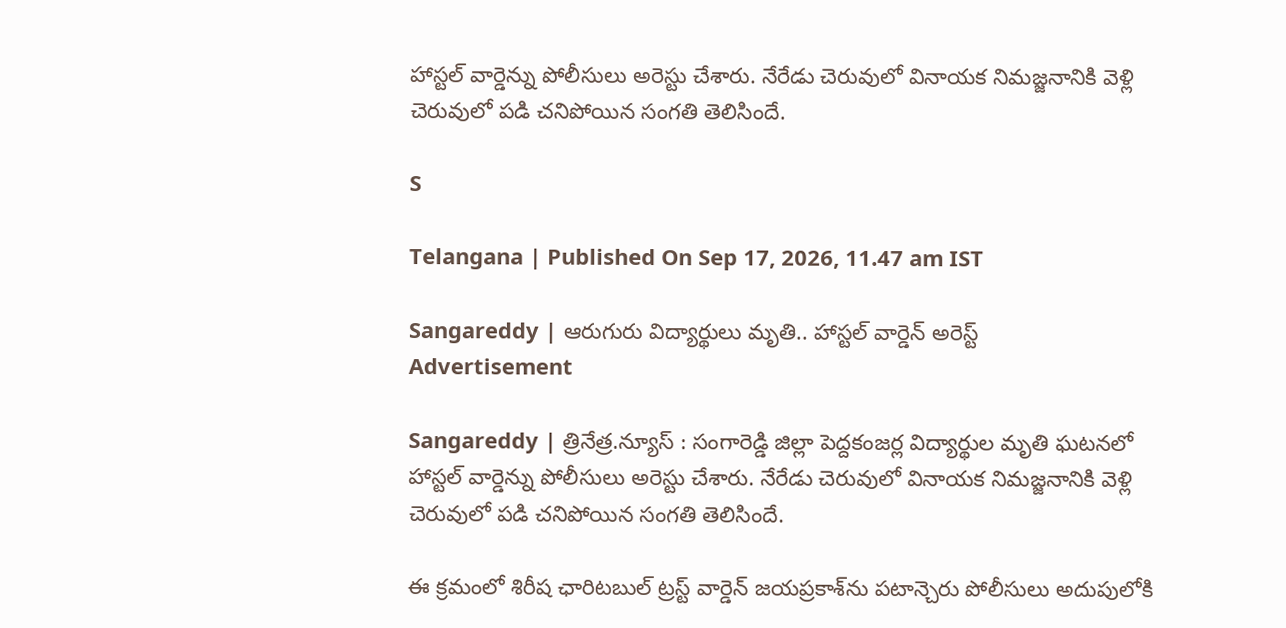హాస్టల్‌ వార్డెన్ను పోలీసులు అరెస్టు చేశారు. నేరేడు చెరువులో వినాయ‌క నిమజ్జ‌నానికి వెళ్లి చెరువులో ప‌డి చ‌నిపోయిన సంగ‌తి తెలిసిందే.

S

Telangana | Published On Sep 17, 2026, 11.47 am IST

Sangareddy | ఆరుగురు విద్యార్థులు మృతి.. హాస్ట‌ల్ వార్డెన్ అరెస్ట్
Advertisement

Sangareddy | త్రినేత్ర‌.న్యూస్ : సంగారెడ్డి జిల్లా పెద్దకంజర్ల విద్యార్థుల మృతి ఘటనలో హాస్టల్‌ వార్డెన్ను పోలీసులు అరెస్టు చేశారు. నేరేడు చెరువులో వినాయ‌క నిమజ్జ‌నానికి వెళ్లి చెరువులో ప‌డి చ‌నిపోయిన సంగ‌తి తెలిసిందే.

ఈ క్ర‌మంలో శిరీష ఛారిటబుల్ ట్రస్ట్ వార్డెన్ జయప్రకాశ్‌ను పటాన్చెరు పోలీసులు అదుపులోకి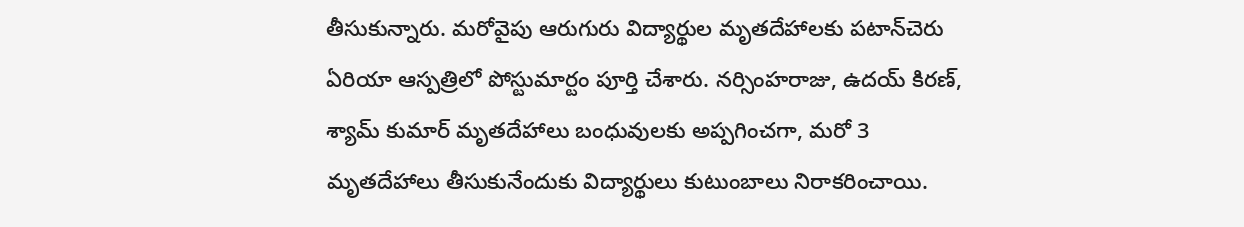తీసుకున్నారు. మరోవైపు ఆరుగురు విద్యార్థుల మృతదేహాలకు పటాన్‌చెరు ఏరియా ఆస్పత్రిలో పోస్టుమార్టం పూర్తి చేశారు. నర్సింహరాజు, ఉదయ్ కిరణ్, శ్యామ్ కుమార్ మృతదేహాలు బంధువులకు అప్పగించగా, మరో 3 మృతదేహాలు తీసుకునేందుకు విద్యార్థులు కుటుంబాలు నిరాకరించాయి.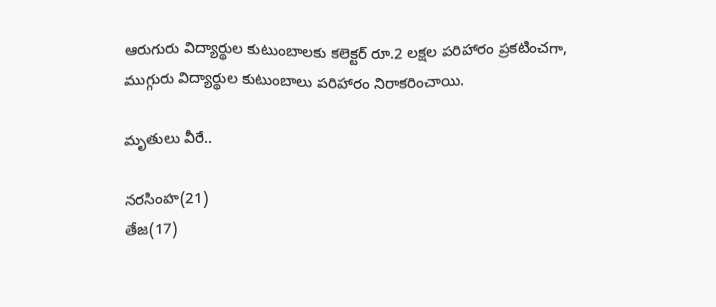ఆరుగురు విద్యార్థుల కుటుంబాలకు కలెక్టర్ రూ.2 లక్షల పరిహారం ప్రకటించగా, ముగ్గురు విద్యార్థుల కుటుంబాలు పరిహారం నిరాకరించాయి.

మృతులు వీరే..

నరసింహ(21)
తేజ(17)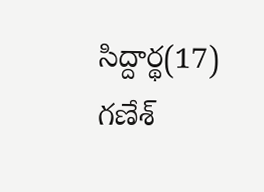సిద్దార్థ(17)
గణేశ్‌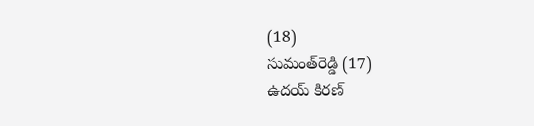(18)
సుమంత్‌రెడ్డి (17)
ఉదయ్‌ కిరణ్‌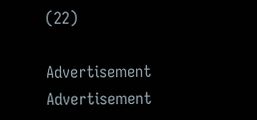(22)

Advertisement
Advertisement